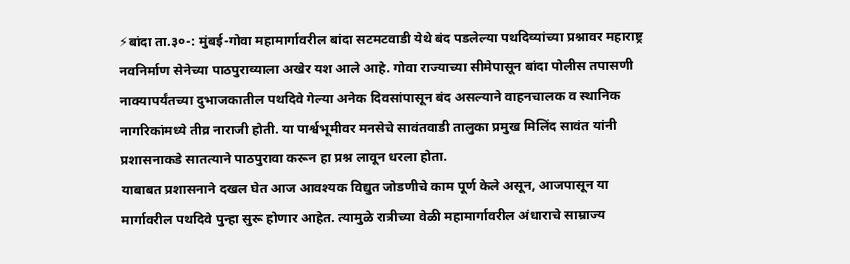⚡बांदा ता.३०-: मुंबई-गोवा महामार्गावरील बांदा सटमटवाडी येथे बंद पडलेल्या पथदिव्यांच्या प्रश्नावर महाराष्ट्र नवनिर्माण सेनेच्या पाठपुराव्याला अखेर यश आले आहे. गोवा राज्याच्या सीमेपासून बांदा पोलीस तपासणी नाक्यापर्यंतच्या दुभाजकातील पथदिवे गेल्या अनेक दिवसांपासून बंद असल्याने वाहनचालक व स्थानिक नागरिकांमध्ये तीव्र नाराजी होती. या पार्श्वभूमीवर मनसेचे सावंतवाडी तालुका प्रमुख मिलिंद सावंत यांनी प्रशासनाकडे सातत्याने पाठपुरावा करून हा प्रश्न लावून धरला होता.
याबाबत प्रशासनाने दखल घेत आज आवश्यक विद्युत जोडणीचे काम पूर्ण केले असून, आजपासून या मार्गावरील पथदिवे पुन्हा सुरू होणार आहेत. त्यामुळे रात्रीच्या वेळी महामार्गावरील अंधाराचे साम्राज्य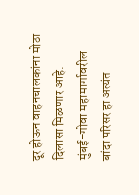दूर होऊन वाहनचालकांना मोठा दिलासा मिळणार आहे.
मुंबई-गोवा महामार्गावरील बांदा परिसर हा अत्यंत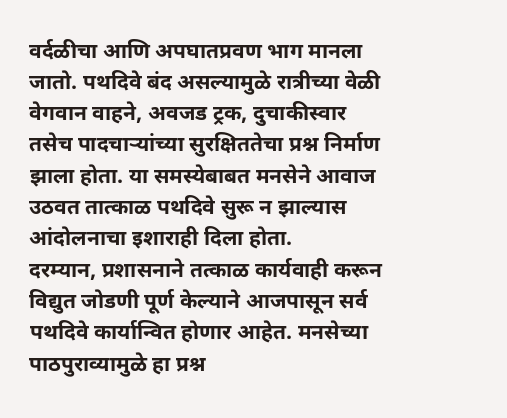वर्दळीचा आणि अपघातप्रवण भाग मानला जातो. पथदिवे बंद असल्यामुळे रात्रीच्या वेळी वेगवान वाहने, अवजड ट्रक, दुचाकीस्वार तसेच पादचाऱ्यांच्या सुरक्षिततेचा प्रश्न निर्माण झाला होता. या समस्येबाबत मनसेने आवाज उठवत तात्काळ पथदिवे सुरू न झाल्यास आंदोलनाचा इशाराही दिला होता.
दरम्यान, प्रशासनाने तत्काळ कार्यवाही करून विद्युत जोडणी पूर्ण केल्याने आजपासून सर्व पथदिवे कार्यान्वित होणार आहेत. मनसेच्या पाठपुराव्यामुळे हा प्रश्न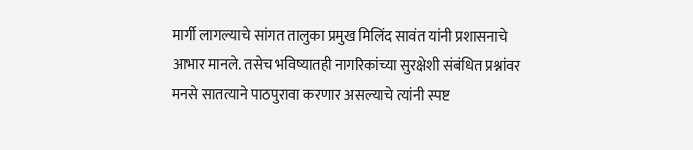मार्गी लागल्याचे सांगत तालुका प्रमुख मिलिंद सावंत यांनी प्रशासनाचे आभार मानले. तसेच भविष्यातही नागरिकांच्या सुरक्षेशी संबंधित प्रश्नांवर मनसे सातत्याने पाठपुरावा करणार असल्याचे त्यांनी स्पष्ट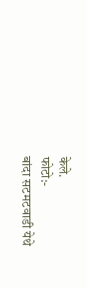केले.
फोटो:-
बांदा सटमटवाडी येथे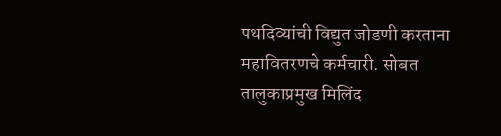पथदिव्यांची विद्युत जोडणी करताना महावितरणचे कर्मचारी. सोबत तालुकाप्रमुख मिलिंद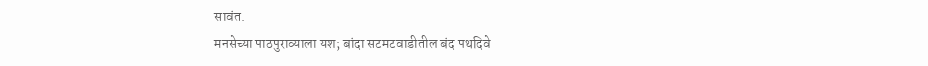सावंत.
मनसेच्या पाठपुराव्याला यश; बांदा सटमटवाडीतील बंद पथदिवे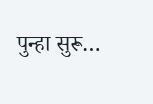पुन्हा सुरू…